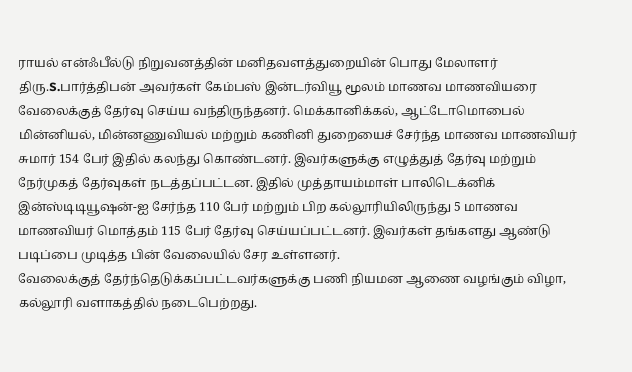ராயல் என்ஃபீல்டு நிறுவனத்தின் மனிதவளத்துறையின் பொது மேலாளர் திரு.S.பார்த்திபன் அவர்கள் கேம்பஸ் இன்டர்வியூ மூலம் மாணவ மாணவியரை வேலைக்குத் தேர்வு செய்ய வந்திருந்தனர். மெக்கானிக்கல், ஆட்டோமொபைல் மின்னியல், மின்னணுவியல் மற்றும் கணினி துறையைச் சேர்ந்த மாணவ மாணவியர் சுமார் 154 பேர் இதில் கலந்து கொண்டனர். இவர்களுக்கு எழுத்துத் தேர்வு மற்றும் நேர்முகத் தேர்வுகள் நடத்தப்பட்டன. இதில் முத்தாயம்மாள் பாலிடெக்னிக் இன்ஸ்டிடியூஷன்-ஐ சேர்ந்த 110 பேர் மற்றும் பிற கல்லூரியிலிருந்து 5 மாணவ மாணவியர் மொத்தம் 115 பேர் தேர்வு செய்யப்பட்டனர். இவர்கள் தங்களது ஆண்டு படிப்பை முடித்த பின் வேலையில் சேர உள்ளனர்.
வேலைக்குத் தேர்ந்தெடுக்கப்பட்டவர்களுக்கு பணி நியமன ஆணை வழங்கும் விழா, கல்லூரி வளாகத்தில் நடைபெற்றது.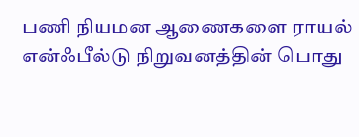பணி நியமன ஆணைகளை ராயல் என்ஃபீல்டு நிறுவனத்தின் பொது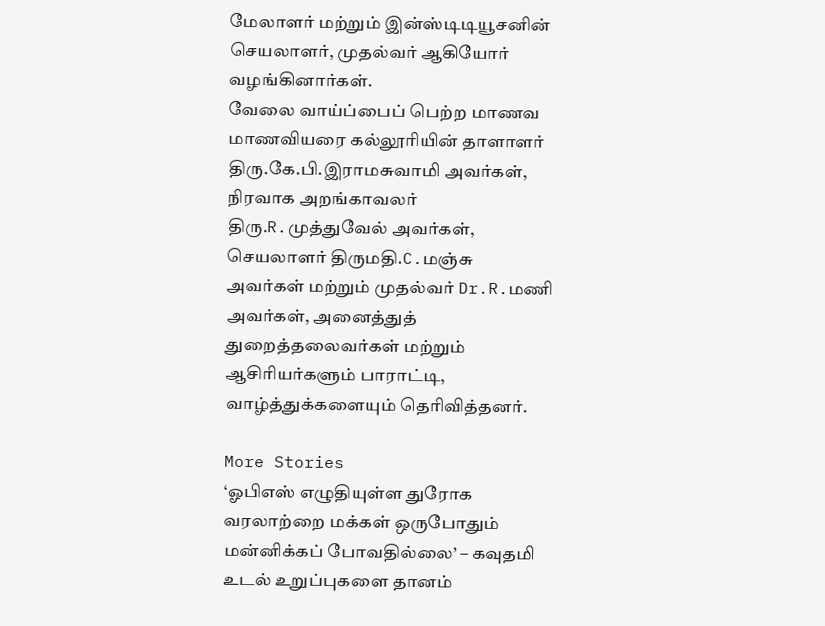மேலாளர் மற்றும் இன்ஸ்டிடியூசனின் செயலாளர், முதல்வர் ஆகியோர் வழங்கினார்கள்.
வேலை வாய்ப்பைப் பெற்ற மாணவ மாணவியரை கல்லூரியின் தாளாளர் திரு.கே.பி.இராமசுவாமி அவர்கள், நிரவாக அறங்காவலர் திரு.R.முத்துவேல் அவர்கள், செயலாளர் திருமதி.C.மஞ்சு அவர்கள் மற்றும் முதல்வர் Dr.R.மணி அவர்கள், அனைத்துத் துறைத்தலைவர்கள் மற்றும் ஆசிரியர்களும் பாராட்டி, வாழ்த்துக்களையும் தெரிவித்தனர்.

More Stories
‘ஓபிஎஸ் எழுதியுள்ள துரோக வரலாற்றை மக்கள் ஒருபோதும் மன்னிக்கப் போவதில்லை’ – கவுதமி
உடல் உறுப்புகளை தானம்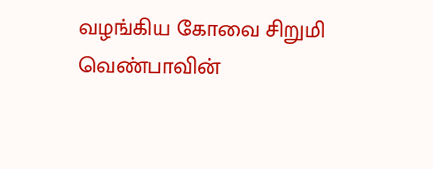வழங்கிய கோவை சிறுமி வெண்பாவின்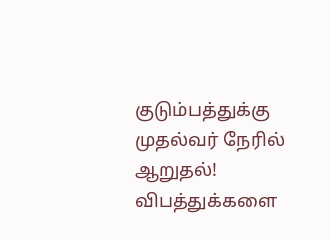குடும்பத்துக்கு முதல்வர் நேரில் ஆறுதல்!
விபத்துக்களை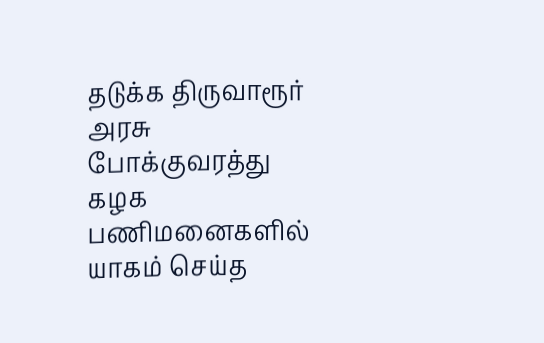தடுக்க திருவாரூர் அரசு போக்குவரத்து கழக பணிமனைகளில் யாகம் செய்த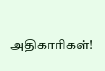அதிகாரிகள்!